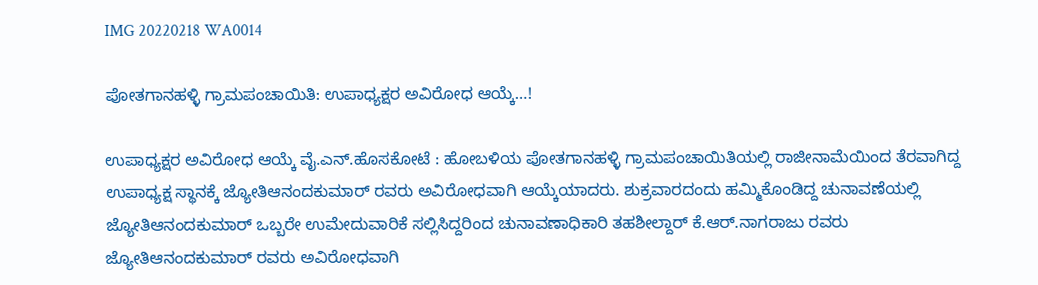IMG 20220218 WA0014

ಪೋತಗಾನಹಳ್ಳಿ ಗ್ರಾಮಪಂಚಾಯಿತಿ: ಉಪಾಧ್ಯಕ್ಷರ ಅವಿರೋಧ ಆಯ್ಕೆ…!

ಉಪಾಧ್ಯಕ್ಷರ ಅವಿರೋಧ ಆಯ್ಕೆ ವೈ.ಎನ್.ಹೊಸಕೋಟೆ : ಹೋಬಳಿಯ ಪೋತಗಾನಹಳ್ಳಿ ಗ್ರಾಮಪಂಚಾಯಿತಿಯಲ್ಲಿ ರಾಜೀನಾಮೆಯಿಂದ ತೆರವಾಗಿದ್ದ ಉಪಾಧ್ಯಕ್ಷ ಸ್ಥಾನಕ್ಕೆ ಜ್ಯೋತಿಆನಂದಕುಮಾರ್ ರವರು ಅವಿರೋಧವಾಗಿ ಆಯ್ಕೆಯಾದರು. ಶುಕ್ರವಾರದಂದು ಹಮ್ಮಿಕೊಂಡಿದ್ದ ಚುನಾವಣೆಯಲ್ಲಿ ಜ್ಯೋತಿಆನಂದಕುಮಾರ್ ಒಬ್ಬರೇ ಉಮೇದುವಾರಿಕೆ ಸಲ್ಲಿಸಿದ್ದರಿಂದ ಚುನಾವಣಾಧಿಕಾರಿ ತಹಶೀಲ್ದಾರ್ ಕೆ.ಆರ್.ನಾಗರಾಜು ರವರು ಜ್ಯೋತಿಆನಂದಕುಮಾರ್ ರವರು ಅವಿರೋಧವಾಗಿ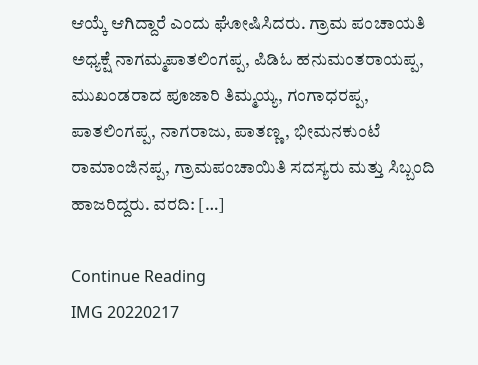ಆಯ್ಕೆ ಆಗಿದ್ದಾರೆ ಎಂದು ಘೋಷಿಸಿದರು. ಗ್ರಾಮ ಪಂಚಾಯತಿ ಅಧ್ಯಕ್ಷೆ ನಾಗಮ್ಮಪಾತಲಿಂಗಪ್ಪ, ಪಿಡಿಓ ಹನುಮಂತರಾಯಪ್ಪ, ಮುಖಂಡರಾದ ಪೂಜಾರಿ ತಿಮ್ಮಯ್ಯ, ಗಂಗಾಧರಪ್ಪ, ಪಾತಲಿಂಗಪ್ಪ, ನಾಗರಾಜು, ಪಾತಣ್ಣ, ಭೀಮನಕುಂಟೆ ರಾಮಾಂಜಿನಪ್ಪ, ಗ್ರಾಮಪಂಚಾಯಿತಿ ಸದಸ್ಯರು ಮತ್ತು ಸಿಬ್ಬಂದಿ ಹಾಜರಿದ್ದರು. ವರದಿ: […]

Continue Reading
IMG 20220217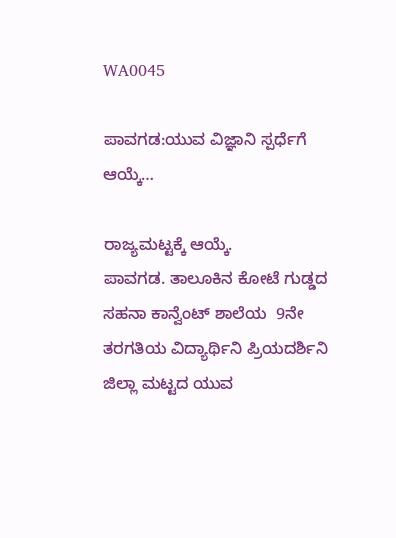WA0045

ಪಾವಗಡ:ಯುವ ವಿಜ್ಞಾನಿ ಸ್ಪರ್ಧೆಗೆ ಆಯ್ಕೆ…

ರಾಜ್ಯಮಟ್ಟಕ್ಕೆ ಆಯ್ಕೆ.                                           ಪಾವಗಡ. ತಾಲೂಕಿನ ಕೋಟೆ ಗುಡ್ಡದ ಸಹನಾ ಕಾನ್ವೆಂಟ್ ಶಾಲೆಯ  9ನೇ ತರಗತಿಯ ವಿದ್ಯಾರ್ಥಿನಿ ಪ್ರಿಯದರ್ಶಿನಿ ಜಿಲ್ಲಾ ಮಟ್ಟದ ಯುವ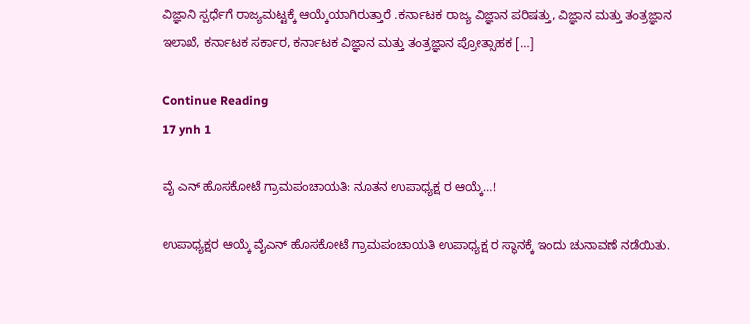ವಿಜ್ಞಾನಿ ಸ್ಪರ್ಧೆಗೆ ರಾಜ್ಯಮಟ್ಟಕ್ಕೆ ಆಯ್ಕೆಯಾಗಿರುತ್ತಾರೆ .ಕರ್ನಾಟಕ ರಾಜ್ಯ ವಿಜ್ಞಾನ ಪರಿಷತ್ತು, ವಿಜ್ಞಾನ ಮತ್ತು ತಂತ್ರಜ್ಞಾನ ಇಲಾಖೆ, ಕರ್ನಾಟಕ ಸರ್ಕಾರ, ಕರ್ನಾಟಕ ವಿಜ್ಞಾನ ಮತ್ತು ತಂತ್ರಜ್ಞಾನ ಪ್ರೋತ್ಸಾಹಕ […]

Continue Reading
17 ynh 1

ವೈ ಎನ್ ಹೊಸಕೋಟೆ ಗ್ರಾಮಪಂಚಾಯತಿ: ನೂತನ ಉಪಾಧ್ಯಕ್ಷ ರ ಆಯ್ಕೆ…!

ಉಪಾಧ್ಯಕ್ಷರ ಆಯ್ಕೆ ವೈಎನ್ ಹೊಸಕೋಟೆ ಗ್ರಾಮಪಂಚಾಯತಿ ಉಪಾಧ್ಯಕ್ಷ ರ ಸ್ಥಾನಕ್ಕೆ ಇಂದು ಚುನಾವಣೆ ನಡೆಯಿತು.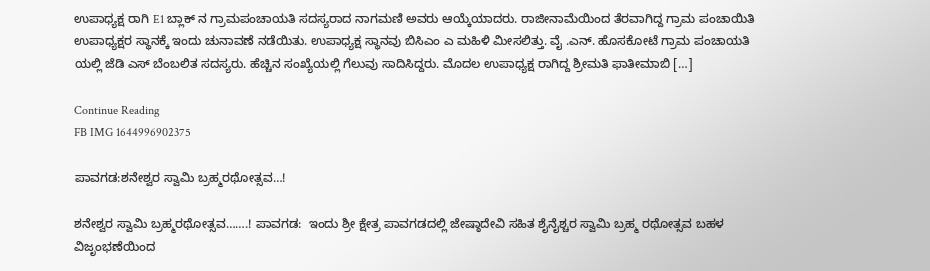ಉಪಾಧ್ಯಕ್ಷ ರಾಗಿ E1 ಬ್ಲಾಕ್ ನ ಗ್ರಾಮಪಂಚಾಯತಿ‌ ಸದಸ್ಯರಾದ ನಾಗಮಣಿ ಅವರು ಆಯ್ಕೆಯಾದರು. ರಾಜೀನಾಮೆಯಿಂದ ತೆರವಾಗಿದ್ದ ಗ್ರಾಮ ಪಂಚಾಯಿತಿ ಉಪಾಧ್ಯಕ್ಷರ ಸ್ಥಾನಕ್ಕೆ ಇಂದು ಚುನಾವಣೆ ನಡೆಯಿತು. ಉಪಾಧ್ಯಕ್ಷ ಸ್ಥಾನವು‌ ಬಿಸಿಎಂ ಎ ಮಹಿಳಿ ಮೀಸಲಿತ್ತು. ವೈ .ಎನ್. ಹೊಸಕೋಟೆ ಗ್ರಾಮ ಪಂಚಾಯತಿ ಯಲ್ಲಿ‌ ಜೆಡಿ ಎಸ್ ಬೆಂಬಲಿತ ಸದಸ್ಯರು. ಹೆಚ್ಚಿನ ಸಂಖ್ಯೆಯಲ್ಲಿ ಗೆಲುವು ಸಾದಿಸಿದ್ದರು. ಮೊದಲ‌ ಉಪಾಧ್ಯಕ್ಷ ರಾಗಿದ್ದ ಶ್ರೀಮತಿ ಫಾತೀಮಾಬಿ […]

Continue Reading
FB IMG 1644996902375

ಪಾವಗಡ:ಶನೇಶ್ವರ ಸ್ವಾಮಿ ಬ್ರಹ್ಮರಥೋತ್ಸವ…!

ಶನೇಶ್ವರ ಸ್ವಾಮಿ ಬ್ರಹ್ಮರಥೋತ್ಸವ…….! ಪಾವಗಡ:  ಇಂದು ಶ್ರೀ ಕ್ಷೇತ್ರ ಪಾವಗಡದಲ್ಲಿ ಜೇಷ್ಠಾದೇವಿ ಸಹಿತ ಶೈನೈಶ್ಚರ ಸ್ವಾಮಿ ಬ್ರಹ್ಮ ರಥೋತ್ಸವ ಬಹಳ ವಿಜೃಂಭಣೆಯಿಂದ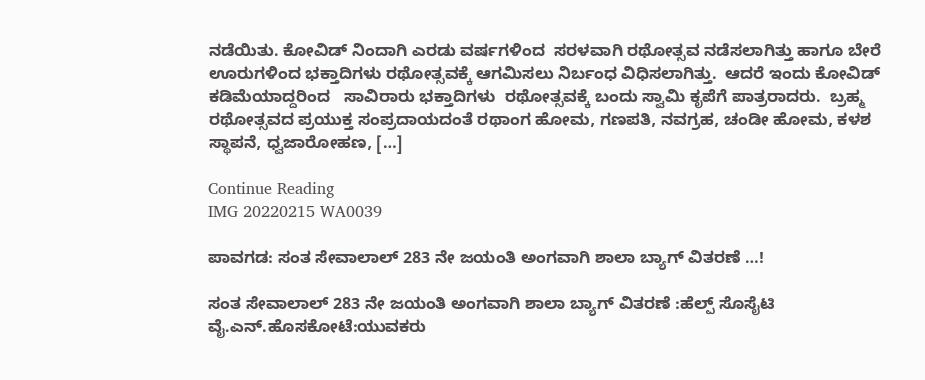ನಡೆಯಿತು. ಕೋವಿಡ್ ನಿಂದಾಗಿ ಎರಡು ವರ್ಷಗಳಿಂದ  ಸರಳವಾಗಿ ರಥೋತ್ಸವ ನಡೆಸಲಾಗಿತ್ತು ಹಾಗೂ ಬೇರೆ ಊರುಗಳಿಂದ ಭಕ್ತಾದಿಗಳು ರಥೋತ್ಸವಕ್ಕೆ ಆಗಮಿಸಲು ನಿರ್ಬಂಧ ವಿಧಿಸಲಾಗಿತ್ತು.  ಆದರೆ ಇಂದು ಕೋವಿಡ್ ಕಡಿಮೆಯಾದ್ದರಿಂದ   ಸಾವಿರಾರು ಭಕ್ತಾದಿಗಳು  ರಥೋತ್ಸವಕ್ಕೆ ಬಂದು ಸ್ವಾಮಿ ಕೃಪೆಗೆ ಪಾತ್ರರಾದರು.  ಬ್ರಹ್ಮ ರಥೋತ್ಸವದ ಪ್ರಯುಕ್ತ ಸಂಪ್ರದಾಯದಂತೆ ರಥಾಂಗ ಹೋಮ, ಗಣಪತಿ, ನವಗ್ರಹ, ಚಂಡೀ ಹೋಮ, ಕಳಶ ಸ್ಥಾಪನೆ, ಧ್ವಜಾರೋಹಣ, […]

Continue Reading
IMG 20220215 WA0039

ಪಾವಗಡ: ಸಂತ ಸೇವಾಲಾಲ್ 283 ನೇ ಜಯಂತಿ ಅಂಗವಾಗಿ ಶಾಲಾ ಬ್ಯಾಗ್ ವಿತರಣೆ …!

ಸಂತ ಸೇವಾಲಾಲ್ 283 ನೇ ಜಯಂತಿ ಅಂಗವಾಗಿ ಶಾಲಾ ಬ್ಯಾಗ್ ವಿತರಣೆ :ಹೆಲ್ಪ್ ಸೊಸೈಟಿ ವೈ.ಎನ್.ಹೊಸಕೋಟೆ:ಯುವಕರು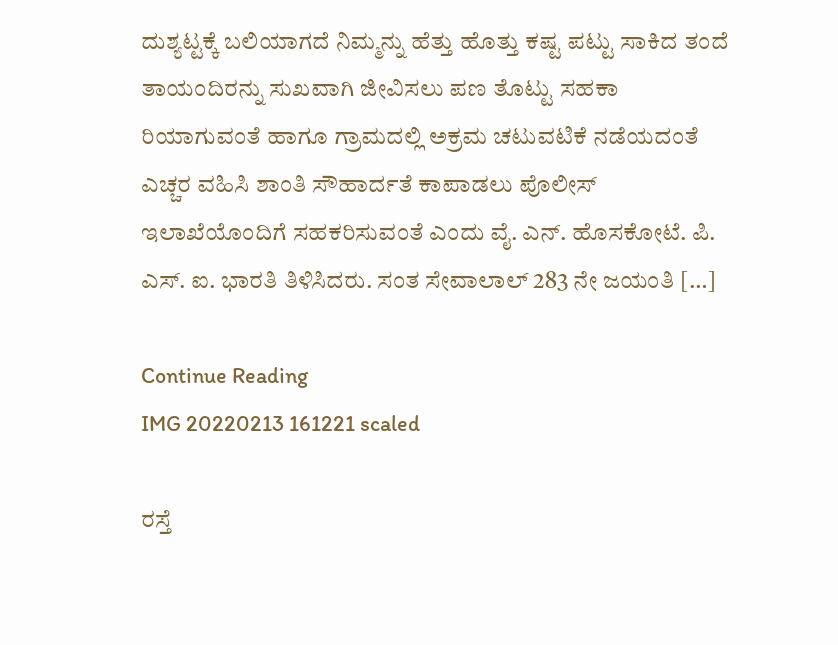ದುಶ್ಯಟ್ಟಕ್ಕೆ ಬಲಿಯಾಗದೆ ನಿಮ್ಮನ್ನು ಹೆತ್ತು ಹೊತ್ತು ಕಷ್ಟ ಪಟ್ಟು ಸಾಕಿದ ತಂದೆ ತಾಯಂದಿರನ್ನು ಸುಖವಾಗಿ ಜೀವಿಸಲು ಪಣ ತೊಟ್ಟು ಸಹಕಾ ರಿಯಾಗುವಂತೆ ಹಾಗೂ ಗ್ರಾಮದಲ್ಲಿ ಅಕ್ರಮ ಚಟುವಟಿಕೆ ನಡೆಯದಂತೆ ಎಚ್ಚರ ವಹಿಸಿ ಶಾಂತಿ ಸೌಹಾರ್ದತೆ ಕಾಪಾಡಲು ಪೊಲೀಸ್ ಇಲಾಖೆಯೊಂದಿಗೆ ಸಹಕರಿಸುವಂತೆ ಎಂದು ವೈ. ಎನ್. ಹೊಸಕೋಟೆ. ಪಿ. ಎಸ್. ಐ. ಭಾರತಿ ತಿಳಿಸಿದರು. ಸಂತ ಸೇವಾಲಾಲ್ 283 ನೇ ಜಯಂತಿ […]

Continue Reading
IMG 20220213 161221 scaled

ರಸ್ತೆ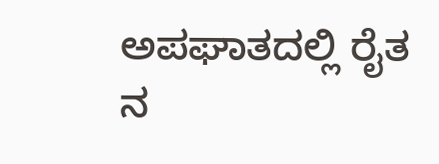ಅಪಘಾತದಲ್ಲಿ ರೈತ ನ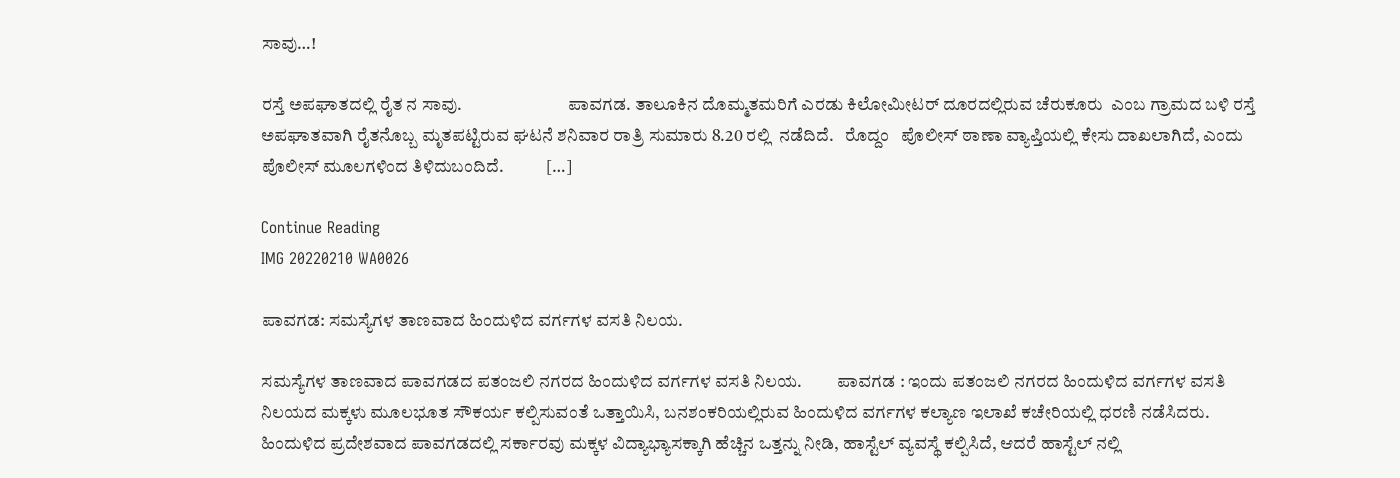ಸಾವು…!

ರಸ್ತೆ ಅಪಘಾತದಲ್ಲಿ ರೈತ ನ ಸಾವು.                              ಪಾವಗಡ. ತಾಲೂಕಿನ ದೊಮ್ಮತಮರಿಗೆ ಎರಡು ಕಿಲೋಮೀಟರ್ ದೂರದಲ್ಲಿರುವ ಚೆರುಕೂರು  ಎಂಬ ಗ್ರಾಮದ ಬಳಿ ರಸ್ತೆ ಅಪಘಾತವಾಗಿ ರೈತನೊಬ್ಬ ಮೃತಪಟ್ಟಿರುವ ಘಟನೆ ಶನಿವಾರ ರಾತ್ರಿ ಸುಮಾರು 8.20 ರಲ್ಲಿ  ನಡೆದಿದೆ.   ರೊದ್ದಂ   ಪೊಲೀಸ್ ಠಾಣಾ ವ್ಯಾಪ್ತಿಯಲ್ಲಿ ಕೇಸು ದಾಖಲಾಗಿದೆ, ಎಂದು ಪೊಲೀಸ್ ಮೂಲಗಳಿಂದ ತಿಳಿದುಬಂದಿದೆ.            […]

Continue Reading
IMG 20220210 WA0026

ಪಾವಗಡ: ಸಮಸ್ಯೆಗಳ ತಾಣವಾದ ಹಿಂದುಳಿದ ವರ್ಗಗಳ ವಸತಿ ನಿಲಯ.

ಸಮಸ್ಯೆಗಳ ತಾಣವಾದ ಪಾವಗಡದ ಪತಂಜಲಿ ನಗರದ ಹಿಂದುಳಿದ ವರ್ಗಗಳ ವಸತಿ ನಿಲಯ.          ಪಾವಗಡ : ಇಂದು ಪತಂಜಲಿ ನಗರದ ಹಿಂದುಳಿದ ವರ್ಗಗಳ ವಸತಿ ನಿಲಯದ ಮಕ್ಕಳು ಮೂಲಭೂತ ಸೌಕರ್ಯ ಕಲ್ಪಿಸುವಂತೆ ಒತ್ತಾಯಿಸಿ, ಬನಶಂಕರಿಯಲ್ಲಿರುವ ಹಿಂದುಳಿದ ವರ್ಗಗಳ ಕಲ್ಯಾಣ ಇಲಾಖೆ ಕಚೇರಿಯಲ್ಲಿ ಧರಣಿ ನಡೆಸಿದರು. ಹಿಂದುಳಿದ ಪ್ರದೇಶವಾದ ಪಾವಗಡದಲ್ಲಿ ಸರ್ಕಾರವು ಮಕ್ಕಳ ವಿದ್ಯಾಭ್ಯಾಸಕ್ಕಾಗಿ ಹೆಚ್ಚಿನ ಒತ್ತನ್ನು ನೀಡಿ, ಹಾಸ್ಟೆಲ್ ವ್ಯವಸ್ಥೆ ಕಲ್ಪಿಸಿದೆ, ಆದರೆ ಹಾಸ್ಟೆಲ್ ನಲ್ಲಿ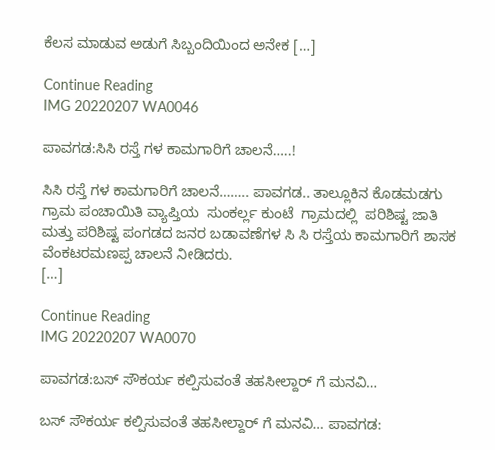ಕೆಲಸ ಮಾಡುವ ಅಡುಗೆ ಸಿಬ್ಬಂದಿಯಿಂದ ಅನೇಕ […]

Continue Reading
IMG 20220207 WA0046

ಪಾವಗಡ:ಸಿಸಿ ರಸ್ತೆ ಗಳ ಕಾಮಗಾರಿಗೆ ಚಾಲನೆ…..!

ಸಿಸಿ ರಸ್ತೆ ಗಳ ಕಾಮಗಾರಿಗೆ ಚಾಲನೆ…….. ಪಾವಗಡ.. ತಾಲ್ಲೂಕಿನ ಕೊಡಮಡಗು ಗ್ರಾಮ ಪಂಚಾಯಿತಿ ವ್ಯಾಪ್ತಿಯ  ಸುಂಕರ್ಲ್ಲ ಕುಂಟೆ  ಗ್ರಾಮದಲ್ಲಿ  ಪರಿಶಿಷ್ಟ ಜಾತಿ ಮತ್ತು ಪರಿಶಿಷ್ಟ ಪಂಗಡದ ಜನರ ಬಡಾವಣೆಗಳ ಸಿ ಸಿ ರಸ್ತೆಯ ಕಾಮಗಾರಿಗೆ ಶಾಸಕ ವೆಂಕಟರಮಣಪ್ಪ ಚಾಲನೆ ನೀಡಿದರು.                                                      […]

Continue Reading
IMG 20220207 WA0070

ಪಾವಗಡ:ಬಸ್ ಸೌಕರ್ಯ ಕಲ್ಪಿಸುವಂತೆ ತಹಸೀಲ್ದಾರ್ ಗೆ ಮನವಿ…

ಬಸ್ ಸೌಕರ್ಯ ಕಲ್ಪಿಸುವಂತೆ ತಹಸೀಲ್ದಾರ್ ಗೆ ಮನವಿ… ಪಾವಗಡ: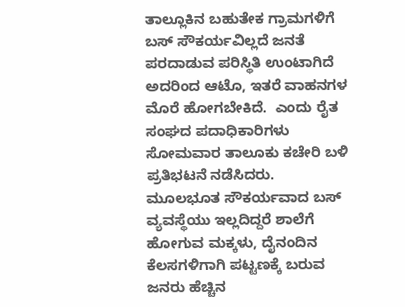ತಾಲ್ಲೂಕಿನ ಬಹುತೇಕ ಗ್ರಾಮಗಳಿಗೆ ಬಸ್ ಸೌಕರ್ಯವಿಲ್ಲದೆ ಜನತೆ  ಪರದಾಡುವ ಪರಿಸ್ಥಿತಿ ಉಂಟಾಗಿದೆ ಅದರಿಂದ ಆಟೊ, ಇತರೆ ವಾಹನಗಳ ಮೊರೆ ಹೋಗಬೇಕಿದೆ.  ಎಂದು ರೈತ ಸಂಘದ ಪದಾಧಿಕಾರಿಗಳು ಸೋಮವಾರ ತಾಲೂಕು ಕಚೇರಿ ಬಳಿ ಪ್ರತಿಭಟನೆ ನಡೆಸಿದರು.                ಮೂಲಭೂತ ಸೌಕರ್ಯವಾದ ಬಸ್ ವ್ಯವಸ್ಥೆಯು ಇಲ್ಲದಿದ್ದರೆ ಶಾಲೆಗೆ ಹೋಗುವ ಮಕ್ಕಳು, ದೈನಂದಿನ ಕೆಲಸಗಳಿಗಾಗಿ ಪಟ್ಟಣಕ್ಕೆ ಬರುವ ಜನರು ಹೆಚ್ಚಿನ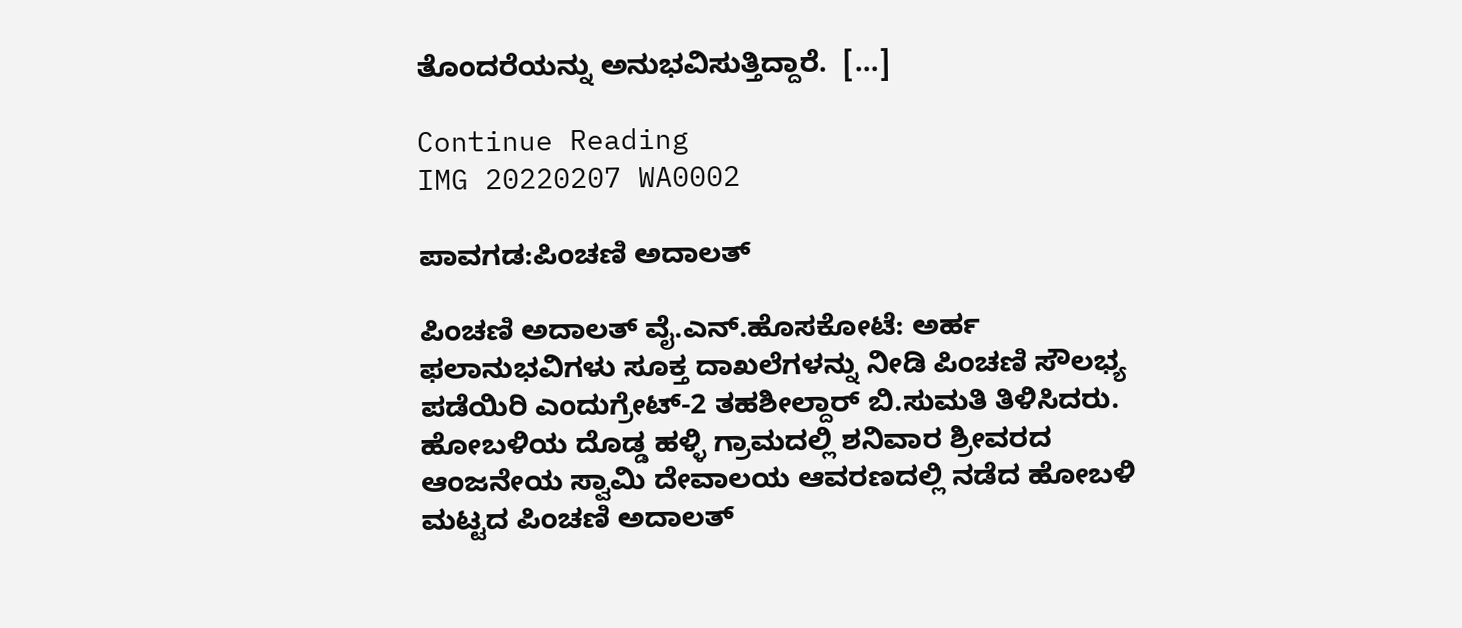ತೊಂದರೆಯನ್ನು ಅನುಭವಿಸುತ್ತಿದ್ದಾರೆ.  […]

Continue Reading
IMG 20220207 WA0002

ಪಾವಗಡ:ಪಿಂಚಣಿ ಅದಾಲತ್

ಪಿಂಚಣಿ ಅದಾಲತ್ ವೈ.ಎನ್.ಹೊಸಕೋಟೆ: ಅರ್ಹ ಫಲಾನುಭವಿಗಳು ಸೂಕ್ತ ದಾಖಲೆಗಳನ್ನು ನೀಡಿ ಪಿಂಚಣಿ ಸೌಲಭ್ಯ ಪಡೆಯಿರಿ ಎಂದುಗ್ರೇಟ್-2 ತಹಶೀಲ್ದಾರ್ ಬಿ.ಸುಮತಿ ತಿಳಿಸಿದರು. ಹೋಬಳಿಯ ದೊಡ್ಡ ಹಳ್ಳಿ ಗ್ರಾಮದಲ್ಲಿ ಶನಿವಾರ ಶ್ರೀವರದ ಆಂಜನೇಯ ಸ್ವಾಮಿ ದೇವಾಲಯ ಆವರಣದಲ್ಲಿ ನಡೆದ ಹೋಬಳಿ ಮಟ್ಟದ ಪಿಂಚಣಿ ಅದಾಲತ್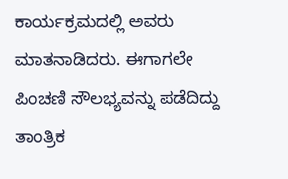ಕಾರ್ಯಕ್ರಮದಲ್ಲಿ ಅವರು ಮಾತನಾಡಿದರು. ಈಗಾಗಲೇ ಪಿಂಚಣಿ ಸೌಲಭ್ಯವನ್ನು ಪಡೆದಿದ್ದು ತಾಂತ್ರಿಕ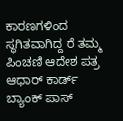ಕಾರಣಗಳಿಂದ ಸ್ಥಗಿತವಾಗಿದ್ದ ರೆ ತಮ್ಮ ಪಿಂಚಣಿ ಆದೇಶ ಪತ್ರ ಆಧಾರ್ ಕಾರ್ಡ್ ಬ್ಯಾಂಕ್ ಪಾಸ್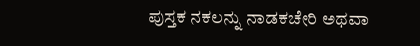ಪುಸ್ತಕ ನಕಲನ್ನು ನಾಡಕಚೇರಿ ಅಥವಾ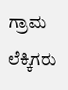ಗ್ರಾಮ ಲೆಕ್ಕಿಗರು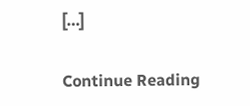[…]

Continue Reading